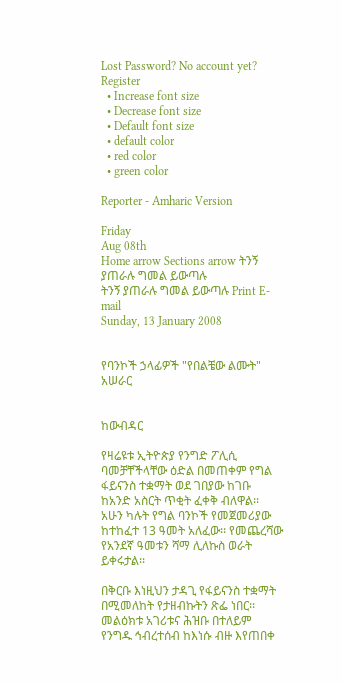Lost Password? No account yet? Register
  • Increase font size
  • Decrease font size
  • Default font size
  • default color
  • red color
  • green color

Reporter - Amharic Version

Friday
Aug 08th
Home arrow Sections arrow ትንኝ ያጠራሉ ግመል ይውጣሉ
ትንኝ ያጠራሉ ግመል ይውጣሉ Print E-mail
Sunday, 13 January 2008


የባንኮች ኃላፊዎች "የበልቼው ልሙት" አሠራር


ከውብዳር

የዛሬዩቱ ኢትዮጵያ የንግድ ፖሊሲ ባመቻቸችላቸው ዕድል በመጠቀም የግል ፋይናንስ ተቋማት ወደ ገበያው ከገቡ ከአንድ አስርት ጥቂት ፈቀቅ ብለዋል፡፡ አሁን ካሉት የግል ባንኮች የመጀመሪያው ከተከፈተ 13 ዓመት አለፈው፡፡ የመጨረሻው የአንደኛ ዓመቱን ሻማ ሊለኩስ ወራት ይቀሩታል፡፡

በቅርቡ እነዚህን ታዳጊ የፋይናንስ ተቋማት በሚመለከት የታዘብኩትን ጽፌ ነበር፡፡ መልዕክቱ አገሪቱና ሕዝቡ በተለይም የንግዱ ኅብረተሰብ ከእነሱ ብዙ እየጠበቀ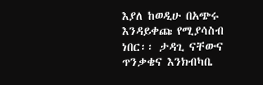እያለ ከወዲሁ በአጭሩ እንዳይቀጩ የሚያሳስብ ነበር፡፡ ታዳጊ ናቸውና ጥንቃቄና እንክብካቤ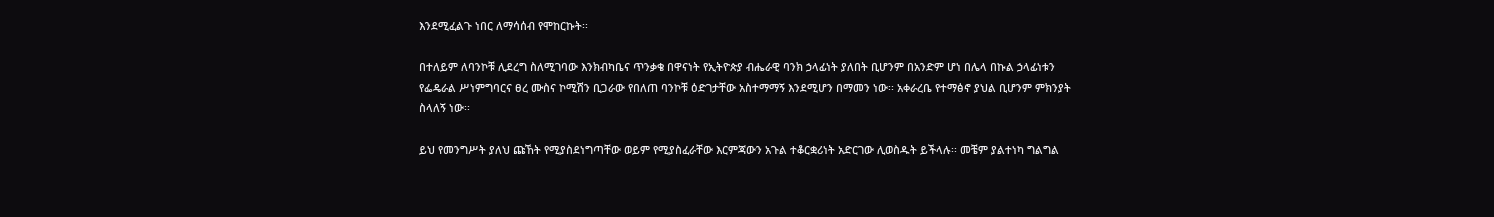እንደሚፈልጉ ነበር ለማሳሰብ የሞከርኩት፡፡

በተለይም ለባንኮቹ ሊደረግ ስለሚገባው እንክብካቤና ጥንቃቄ በዋናነት የኢትዮጵያ ብሔራዊ ባንክ ኃላፊነት ያለበት ቢሆንም በአንድም ሆነ በሌላ በኩል ኃላፊነቱን የፌዴራል ሥነምግባርና ፀረ ሙስና ኮሚሽን ቢጋራው የበለጠ ባንኮቹ ዕድገታቸው አስተማማኝ እንደሚሆን በማመን ነው፡፡ አቀራረቤ የተማፅኖ ያህል ቢሆንም ምክንያት ስላለኝ ነው፡፡

ይህ የመንግሥት ያለህ ጩኸት የሚያስደነግጣቸው ወይም የሚያስፈራቸው እርምጃውን አጉል ተቆርቋሪነት አድርገው ሊወስዱት ይችላሉ፡፡ መቼም ያልተነካ ግልግል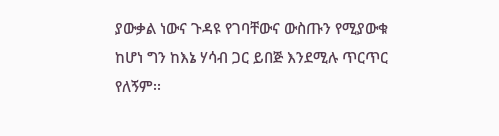ያውቃል ነውና ጉዳዩ የገባቸውና ውስጡን የሚያውቁ ከሆነ ግን ከእኔ ሃሳብ ጋር ይበጅ እንደሚሉ ጥርጥር የለኝም፡፡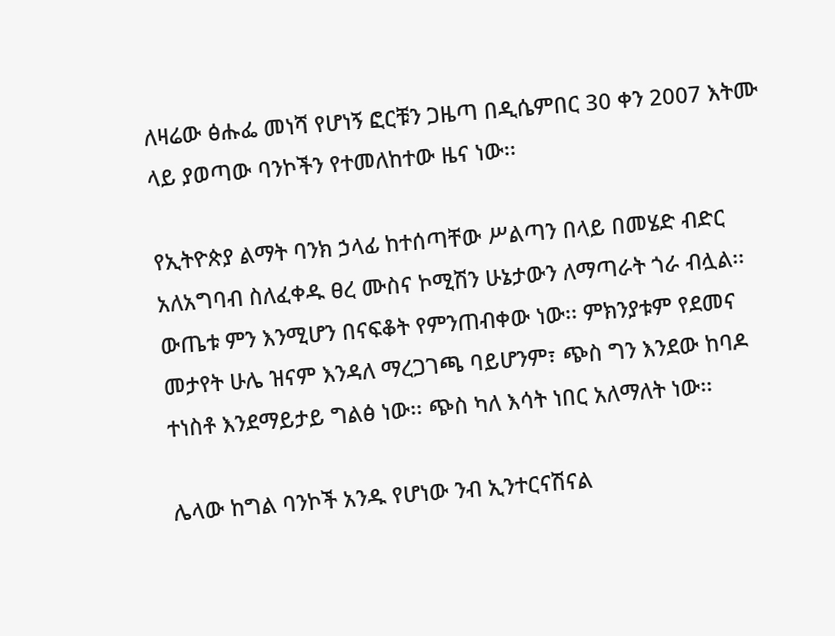ለዛሬው ፅሑፌ መነሻ የሆነኝ ፎርቹን ጋዜጣ በዲሴምበር 30 ቀን 2007 እትሙ ላይ ያወጣው ባንኮችን የተመለከተው ዜና ነው፡፡

የኢትዮጵያ ልማት ባንክ ኃላፊ ከተሰጣቸው ሥልጣን በላይ በመሄድ ብድር አለአግባብ ስለፈቀዱ ፀረ ሙስና ኮሚሽን ሁኔታውን ለማጣራት ጎራ ብሏል፡፡ ውጤቱ ምን እንሚሆን በናፍቆት የምንጠብቀው ነው፡፡ ምክንያቱም የደመና መታየት ሁሌ ዝናም እንዳለ ማረጋገጫ ባይሆንም፣ ጭስ ግን እንደው ከባዶ ተነስቶ እንደማይታይ ግልፅ ነው፡፡ ጭስ ካለ እሳት ነበር አለማለት ነው፡፡

ሌላው ከግል ባንኮች አንዱ የሆነው ንብ ኢንተርናሽናል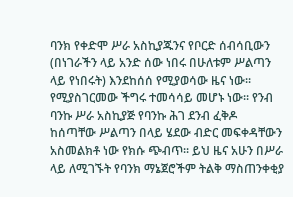ባንክ የቀድሞ ሥራ አስኪያጁንና የቦርድ ሰብሳቢውን (በነገራችን ላይ አንድ ሰው ነበሩ በሁለቱም ሥልጣን ላይ የነበሩት) እንደከሰሰ የሚያወሳው ዜና ነው፡፡ የሚያስገርመው ችግሩ ተመሳሳይ መሆኑ ነው፡፡ የንብ ባንኩ ሥራ አስኪያጅ የባንኩ ሕገ ደንብ ፈቅዶ ከሰጣቸው ሥልጣን በላይ ሄደው ብድር መፍቀዳቸውን አስመልክቶ ነው የክሱ ጭብጥ፡፡ ይህ ዜና አሁን በሥራ ላይ ለሚገኙት የባንክ ማኔጀሮችም ትልቅ ማስጠንቀቂያ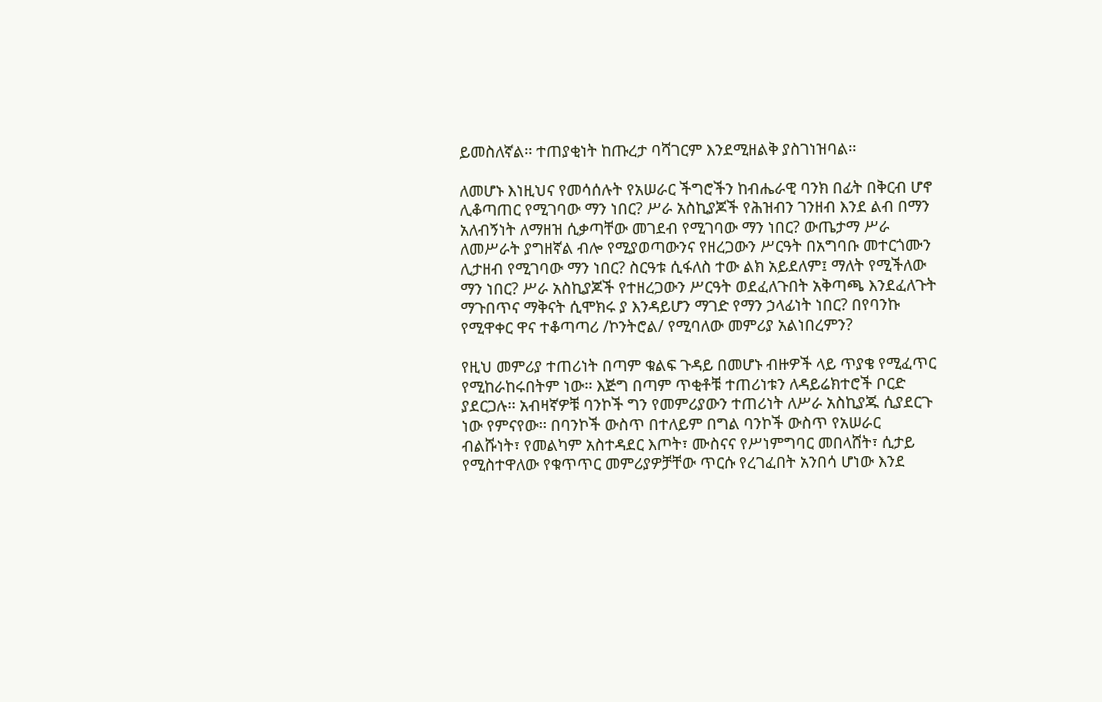ይመስለኛል፡፡ ተጠያቂነት ከጡረታ ባሻገርም እንደሚዘልቅ ያስገነዝባል፡፡

ለመሆኑ እነዚህና የመሳሰሉት የአሠራር ችግሮችን ከብሔራዊ ባንክ በፊት በቅርብ ሆኖ ሊቆጣጠር የሚገባው ማን ነበር? ሥራ አስኪያጆች የሕዝብን ገንዘብ እንደ ልብ በማን አለብኝነት ለማዘዝ ሲቃጣቸው መገደብ የሚገባው ማን ነበር? ውጤታማ ሥራ ለመሥራት ያግዘኛል ብሎ የሚያወጣውንና የዘረጋውን ሥርዓት በአግባቡ መተርጎሙን ሊታዘብ የሚገባው ማን ነበር? ስርዓቱ ሲፋለስ ተው ልክ አይደለም፤ ማለት የሚችለው ማን ነበር? ሥራ አስኪያጆች የተዘረጋውን ሥርዓት ወደፈለጉበት አቅጣጫ እንደፈለጉት ማጉበጥና ማቅናት ሲሞክሩ ያ እንዳይሆን ማገድ የማን ኃላፊነት ነበር? በየባንኩ የሚዋቀር ዋና ተቆጣጣሪ /ኮንትሮል/ የሚባለው መምሪያ አልነበረምን?

የዚህ መምሪያ ተጠሪነት በጣም ቁልፍ ጉዳይ በመሆኑ ብዙዎች ላይ ጥያቄ የሚፈጥር የሚከራከሩበትም ነው፡፡ እጅግ በጣም ጥቂቶቹ ተጠሪነቱን ለዳይሬክተሮች ቦርድ ያደርጋሉ፡፡ አብዛኛዎቹ ባንኮች ግን የመምሪያውን ተጠሪነት ለሥራ አስኪያጁ ሲያደርጉ ነው የምናየው፡፡ በባንኮች ውስጥ በተለይም በግል ባንኮች ውስጥ የአሠራር ብልሹነት፣ የመልካም አስተዳደር እጦት፣ ሙስናና የሥነምግባር መበላሸት፣ ሲታይ የሚስተዋለው የቁጥጥር መምሪያዎቻቸው ጥርሱ የረገፈበት አንበሳ ሆነው እንደ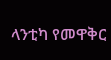ላንቲካ የመዋቅር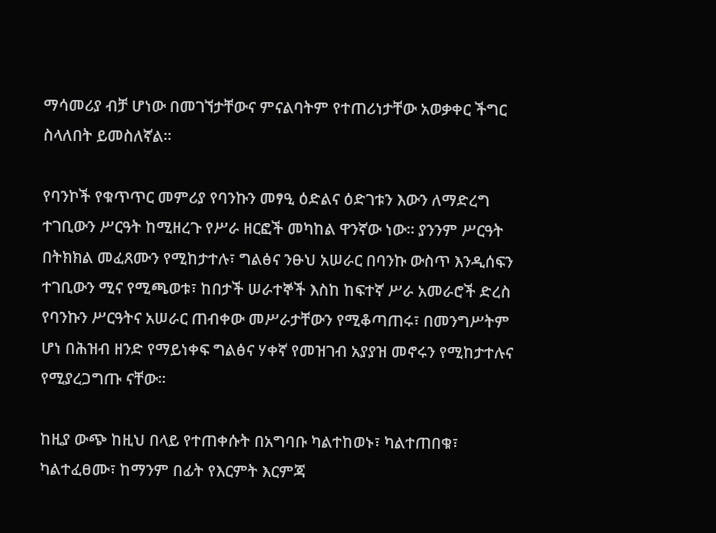ማሳመሪያ ብቻ ሆነው በመገኘታቸውና ምናልባትም የተጠሪነታቸው አወቃቀር ችግር ስላለበት ይመስለኛል፡፡

የባንኮች የቁጥጥር መምሪያ የባንኩን መፃዒ ዕድልና ዕድገቱን እውን ለማድረግ ተገቢውን ሥርዓት ከሚዘረጉ የሥራ ዘርፎች መካከል ዋንኛው ነው፡፡ ያንንም ሥርዓት በትክክል መፈጸሙን የሚከታተሉ፣ ግልፅና ንፁህ አሠራር በባንኩ ውስጥ እንዲሰፍን ተገቢውን ሚና የሚጫወቱ፣ ከበታች ሠራተኞች እስከ ከፍተኛ ሥራ አመራሮች ድረስ የባንኩን ሥርዓትና አሠራር ጠብቀው መሥራታቸውን የሚቆጣጠሩ፣ በመንግሥትም ሆነ በሕዝብ ዘንድ የማይነቀፍ ግልፅና ሃቀኛ የመዝገብ አያያዝ መኖሩን የሚከታተሉና የሚያረጋግጡ ናቸው፡፡

ከዚያ ውጭ ከዚህ በላይ የተጠቀሱት በአግባቡ ካልተከወኑ፣ ካልተጠበቁ፣ ካልተፈፀሙ፣ ከማንም በፊት የእርምት እርምጃ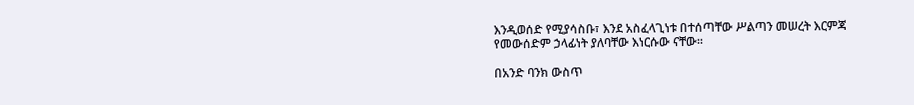እንዲወሰድ የሚያሳስቡ፣ እንደ አስፈላጊነቱ በተሰጣቸው ሥልጣን መሠረት እርምጃ የመውሰድም ኃላፊነት ያለባቸው እነርሱው ናቸው፡፡

በአንድ ባንክ ውስጥ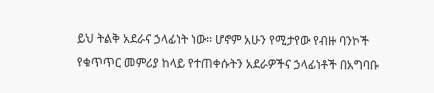ይህ ትልቅ አደራና ኃላፊነት ነው፡፡ ሆኖም አሁን የሚታየው የብዙ ባንኮች የቁጥጥር መምሪያ ከላይ የተጠቀሱትን አደራዎችና ኃላፊነቶች በአግባቡ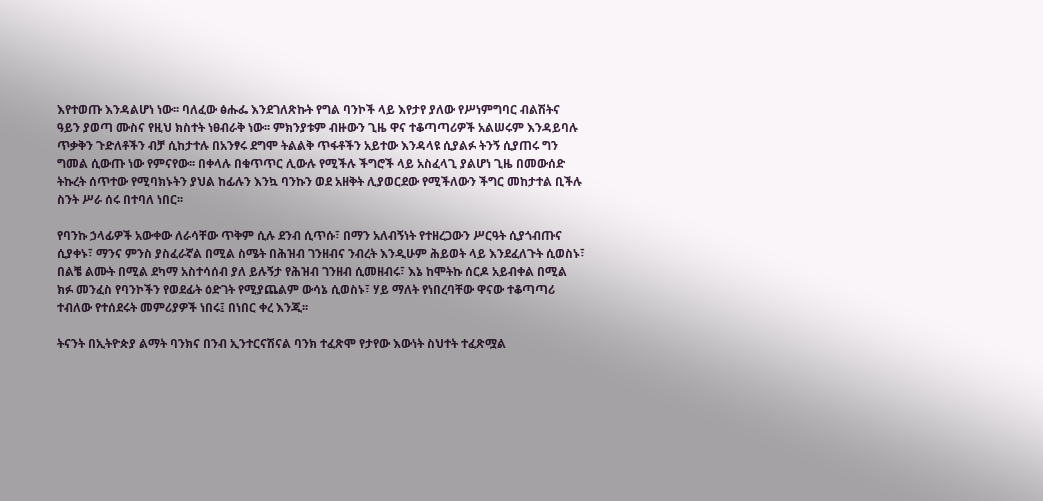እየተወጡ እንዳልሆነ ነው፡፡ ባለፈው ፅሑፌ እንደገለጽኩት የግል ባንኮች ላይ እየታየ ያለው የሥነምግባር ብልሽትና ዓይን ያወጣ ሙስና የዚህ ክስተት ነፀብራቅ ነው፡፡ ምክንያቱም ብዙውን ጊዜ ዋና ተቆጣጣሪዎች አልሠሩም እንዳይባሉ ጥቃቅን ጉድለቶችን ብቻ ሲከታተሉ በአንፃሩ ደግሞ ትልልቅ ጥፋቶችን አይተው እንዳላዩ ሲያልፉ ትንኝ ሲያጠሩ ግን ግመል ሲውጡ ነው የምናየው፡፡ በቀላሉ በቁጥጥር ሊውሉ የሚችሉ ችግሮች ላይ አስፈላጊ ያልሆነ ጊዜ በመውሰድ ትኩረት ሰጥተው የሚባክኑትን ያህል ከፊሉን እንኳ ባንኩን ወደ አዘቅት ሊያወርደው የሚችለውን ችግር መከታተል ቢችሉ ስንት ሥራ ሰሩ በተባለ ነበር፡፡

የባንኩ ኃላፊዎች አውቀው ለራሳቸው ጥቅም ሲሉ ደንብ ሲጥሱ፣ በማን አለብኝነት የተዘረጋውን ሥርዓት ሲያጎብጡና ሲያቀኑ፣ ማንና ምንስ ያስፈራኛል በሚል ስሜት በሕዝብ ገንዘብና ንብረት እንዲሁም ሕይወት ላይ እንደፈለጉት ሲወስኑ፣ በልቼ ልሙት በሚል ደካማ አስተሳሰብ ያለ ይሉኝታ የሕዝብ ገንዘብ ሲመዘብሩ፣ እኔ ከሞትኩ ሰርዶ አይብቀል በሚል ክፉ መንፈስ የባንኮችን የወደፊት ዕድገት የሚያጨልም ውሳኔ ሲወስኑ፣ ሃይ ማለት የነበረባቸው ዋናው ተቆጣጣሪ ተብለው የተሰደሩት መምሪያዎች ነበሩ፤ በነበር ቀረ እንጂ፡፡

ትናንት በኢትዮጵያ ልማት ባንክና በንብ ኢንተርናሽናል ባንክ ተፈጽሞ የታየው እውነት ስህተት ተፈጽሟል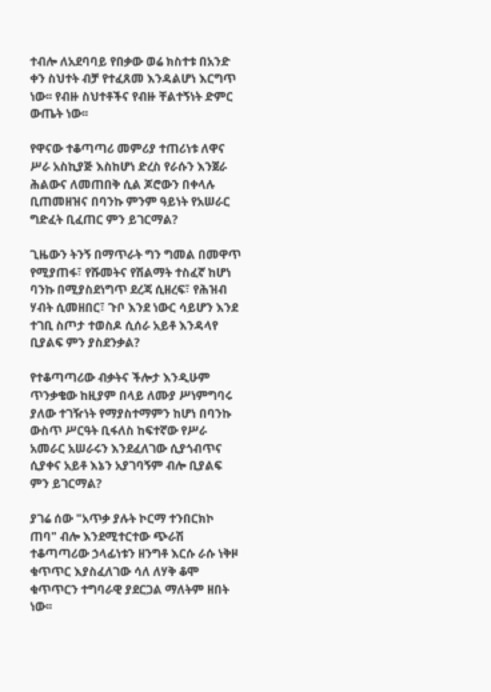ተብሎ ለአደባባይ የበቃው ወሬ ክስተቱ በአንድ ቀን ስህተት ብቻ የተፈጸመ እንዳልሆነ እርግጥ ነው፡፡ የብዙ ስህተቶችና የብዙ ቸልተኝነት ድምር ውጤት ነው፡፡

የዋናው ተቆጣጣሪ መምሪያ ተጠሪነቱ ለዋና ሥራ አስኪያጅ እስከሆነ ድረስ የራሱን እንጀራ ሕልውና ለመጠበቅ ሲል ጆሮውን በቀላሉ ቢጠመዘዝና በባንኩ ምንም ዓይነት የአሠራር ግድፈት ቢፈጠር ምን ይገርማል?

ጊዜውን ትንኝ በማጥራት ግን ግመል በመዋጥ የሚያጠፋ፣ የሹመትና የሽልማት ተስፈኛ ከሆነ ባንኩ በሚያስደነግጥ ደረጃ ሲዘረፍ፣ የሕዝብ ሃብት ሲመዘበር፣ ጉቦ እንደ ነውር ሳይሆን እንደ ተገቢ ስጦታ ተወስዶ ሲሰራ አይቶ እንዳላየ ቢያልፍ ምን ያስደንቃል?

የተቆጣጣሪው ብቃትና ችሎታ እንዲሁም ጥንቃቄው ከዚያም በላይ ለሙያ ሥነምግባሩ ያለው ተገዥነት የማያስተማምን ከሆነ በባንኩ ውስጥ ሥርዓት ቢፋለስ ከፍተኛው የሥራ አመራር አሠራሩን እንደፈለገው ሲያጎብጥና ሲያቀና አይቶ እኔን አያገባኝም ብሎ ቢያልፍ ምን ይገርማል?

ያገሬ ሰው "አጥቃ ያሉት ኮርማ ተንበርክኮ ጠባ" ብሎ እንደሚተርተው ጭራሽ ተቆጣጣሪው ኃላፊነቱን ዘንግቶ እርሱ ራሱ ነቅዞ ቁጥጥር እያስፈለገው ሳለ ለሃቅ ቆሞ ቁጥጥርን ተግባራዊ ያደርጋል ማለትም ዘበት ነው፡፡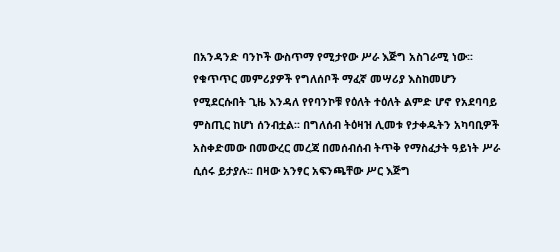በአንዳንድ ባንኮች ውስጥማ የሚታየው ሥራ እጅግ አስገራሚ ነው፡፡ የቁጥጥር መምሪያዎች የግለሰቦች ማፈኛ መሣሪያ እስከመሆን የሚደርሱበት ጊዜ እንዳለ የየባንኮቹ የዕለት ተዕለት ልምድ ሆኖ የአደባባይ ምስጢር ከሆነ ሰንብቷል፡፡ በግለሰብ ትዕዛዝ ሊመቱ የታቀዱትን አካባቢዎች አስቀድመው በመውረር መረጃ በመሰብሰብ ትጥቅ የማስፈታት ዓይነት ሥራ ሲሰሩ ይታያሉ፡፡ በዛው አንፃር አፍንጫቸው ሥር እጅግ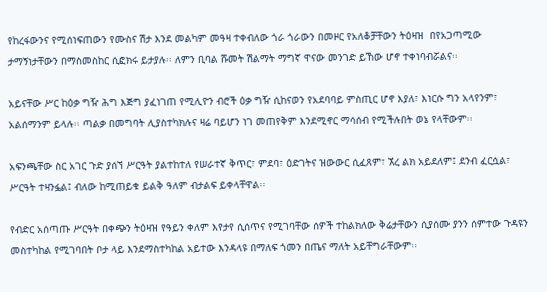የከረፋውንና የሚሰነፍጠውን የሙስና ሽታ እንደ መልካም መዓዛ ተቀብለው ጎራ ጎራውን በመዞር የአለቆቻቸውን ትዕዛዝ  በየአጋጣሚው ታማኝነታቸውን በማስመስከር ሲፎክሩ ይታያሉ፡፡ ለምን ቢባል ሹመት ሽልማት ማግኛ ዋናው መንገድ ይኸው ሆኖ ተቀነባብሯልና፡፡

አይናቸው ሥር ከዕቃ ግዥ ሕግ እጅግ ያፈነገጠ የሚሊዮን ብሮች ዕቃ ግዥ ሲከናወን የአደባባይ ምስጢር ሆኖ እያለ፣ እነርሱ ግን አላየንም፣ አልሰማንም ይላሉ፡፡ ጣልቃ በመግባት ሊያስተካክሉና ዛሬ ባይሆን ነገ መጠየቅም እንደሚኖር ማሳሰብ የሚችሉበት ወኔ የላቸውም፡፡

አፍንጫቸው ስር አገር ጉድ ያሰኘ ሥርዓት ያልተከተለ የሠራተኛ ቅጥር፣ ምደባ፣ ዕድገትና ዝውውር ሲፈጸም፣ ኧረ ልክ አይደለም፤ ደንብ ፈርሷል፣ ሥርዓት ተዛንፏል፤ ብለው ከሚጠይቁ ይልቅ ዓለም ብታልፍ ይቀላቸዋል፡፡

የብድር አሰጣጡ ሥርዓት በቀጭን ትዕዛዝ የዓይን ቀለም እየታየ ሲሰጥና የሚገባቸው ሰዎች ተከልክለው ቅሬታቸውን ሲያሰሙ ያንን ሰምተው ጉዳዩን መስተካከል የሚገባበት ቦታ ላይ እንደማስተካከል አይተው እንዳላዩ በማለፍ ጎመን በጤና ማለት አይቸግራቸውም፡፡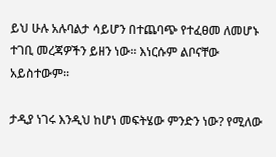ይህ ሁሉ አሉባልታ ሳይሆን በተጨባጭ የተፈፀመ ለመሆኑ ተገቢ መረጃዎችን ይዘን ነው፡፡ እነርሱም ልቦናቸው አይስተውም፡፡

ታዲያ ነገሩ እንዲህ ከሆነ መፍትሄው ምንድን ነው? የሚለው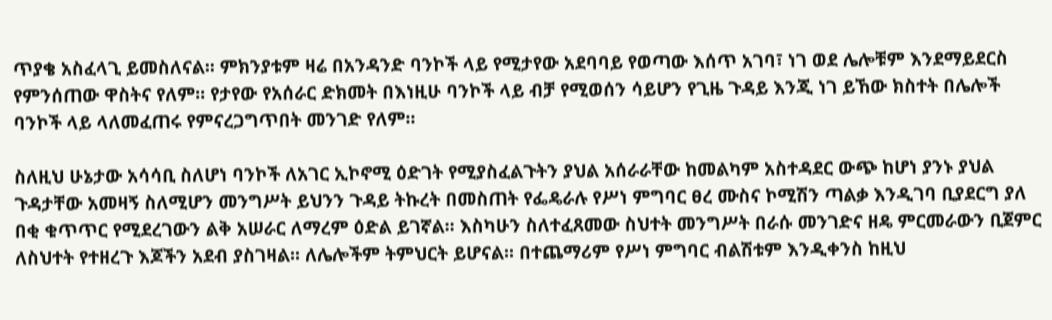ጥያቄ አስፈላጊ ይመስለናል፡፡ ምክንያቱም ዛሬ በአንዳንድ ባንኮች ላይ የሚታየው አደባባይ የወጣው እሰጥ አገባ፣ ነገ ወደ ሌሎቹም እንደማይደርስ የምንሰጠው ዋስትና የለም፡፡ የታየው የአሰራር ድክመት በእነዚሁ ባንኮች ላይ ብቻ የሚወሰን ሳይሆን የጊዜ ጉዳይ እንጂ ነገ ይኸው ክስተት በሌሎች ባንኮች ላይ ላለመፈጠሩ የምናረጋግጥበት መንገድ የለም፡፡

ስለዚህ ሁኔታው አሳሳቢ ስለሆነ ባንኮች ለአገር ኢኮኖሚ ዕድገት የሚያስፈልጉትን ያህል አሰራራቸው ከመልካም አስተዳደር ውጭ ከሆነ ያንኑ ያህል ጉዳታቸው አመዛኝ ስለሚሆን መንግሥት ይህንን ጉዳይ ትኩረት በመስጠት የፌዴራሉ የሥነ ምግባር ፀረ ሙስና ኮሚሽን ጣልቃ እንዲገባ ቢያደርግ ያለ በቂ ቁጥጥር የሚደረገውን ልቅ አሠራር ለማረም ዕድል ይገኛል፡፡ እስካሁን ስለተፈጸመው ስህተት መንግሥት በራሱ መንገድና ዘዴ ምርመራውን ቢጀምር ለስህተት የተዘረጉ እጆችን አደብ ያስገዛል፡፡ ለሌሎችም ትምህርት ይሆናል፡፡ በተጨማሪም የሥነ ምግባር ብልሽቱም እንዲቀንስ ከዚህ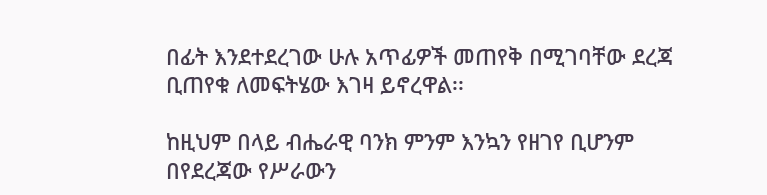በፊት እንደተደረገው ሁሉ አጥፊዎች መጠየቅ በሚገባቸው ደረጃ ቢጠየቁ ለመፍትሄው እገዛ ይኖረዋል፡፡

ከዚህም በላይ ብሔራዊ ባንክ ምንም እንኳን የዘገየ ቢሆንም በየደረጃው የሥራውን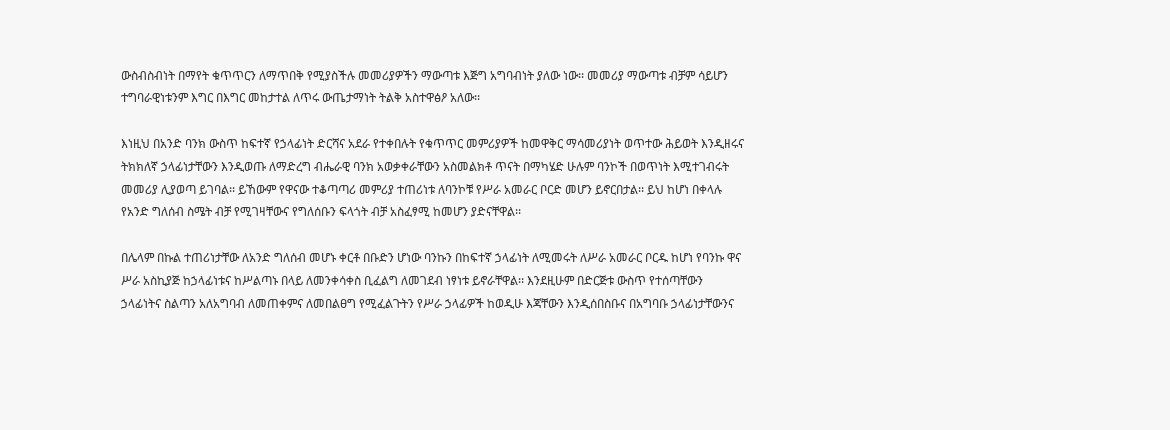ውስብስብነት በማየት ቁጥጥርን ለማጥበቅ የሚያስችሉ መመሪያዎችን ማውጣቱ እጅግ አግባብነት ያለው ነው፡፡ መመሪያ ማውጣቱ ብቻም ሳይሆን ተግባራዊነቱንም እግር በእግር መከታተል ለጥሩ ውጤታማነት ትልቅ አስተዋፅዖ አለው፡፡

እነዚህ በአንድ ባንክ ውስጥ ከፍተኛ የኃላፊነት ድርሻና አደራ የተቀበሉት የቁጥጥር መምሪያዎች ከመዋቅር ማሳመሪያነት ወጥተው ሕይወት እንዲዘሩና ትክክለኛ ኃላፊነታቸውን እንዲወጡ ለማድረግ ብሔራዊ ባንክ አወቃቀራቸውን አስመልክቶ ጥናት በማካሄድ ሁሉም ባንኮች በወጥነት እሚተገብሩት መመሪያ ሊያወጣ ይገባል፡፡ ይኸውም የዋናው ተቆጣጣሪ መምሪያ ተጠሪነቱ ለባንኮቹ የሥራ አመራር ቦርድ መሆን ይኖርበታል፡፡ ይህ ከሆነ በቀላሉ የአንድ ግለሰብ ስሜት ብቻ የሚገዛቸውና የግለሰቡን ፍላጎት ብቻ አስፈፃሚ ከመሆን ያድናቸዋል፡፡

በሌላም በኩል ተጠሪነታቸው ለአንድ ግለሰብ መሆኑ ቀርቶ በቡድን ሆነው ባንኩን በከፍተኛ ኃላፊነት ለሚመሩት ለሥራ አመራር ቦርዱ ከሆነ የባንኩ ዋና ሥራ አስኪያጅ ከኃላፊነቱና ከሥልጣኑ በላይ ለመንቀሳቀስ ቢፈልግ ለመገደብ ነፃነቱ ይኖራቸዋል፡፡ እንደዚሁም በድርጅቱ ውስጥ የተሰጣቸውን ኃላፊነትና ስልጣን አለአግባብ ለመጠቀምና ለመበልፀግ የሚፈልጉትን የሥራ ኃላፊዎች ከወዲሁ እጃቸውን እንዲሰበስቡና በአግባቡ ኃላፊነታቸውንና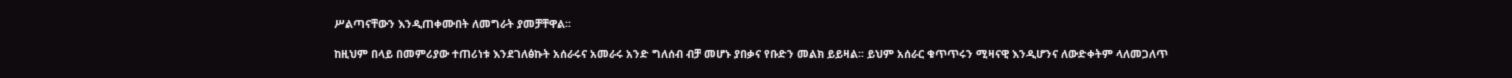ሥልጣናቸውን እንዲጠቀሙበት ለመግራት ያመቻቸዋል፡፡

ከዚህም በላይ በመምሪያው ተጠሪነቱ እንደገለፅኩት አሰራሩና አመራሩ አንድ ግለሰብ ብቻ መሆኑ ያበቃና የቡድን መልክ ይይዛል፡፡ ይህም አሰራር ቁጥጥሩን ሚዛናዊ እንዲሆንና ለውድቀትም ላለመጋለጥ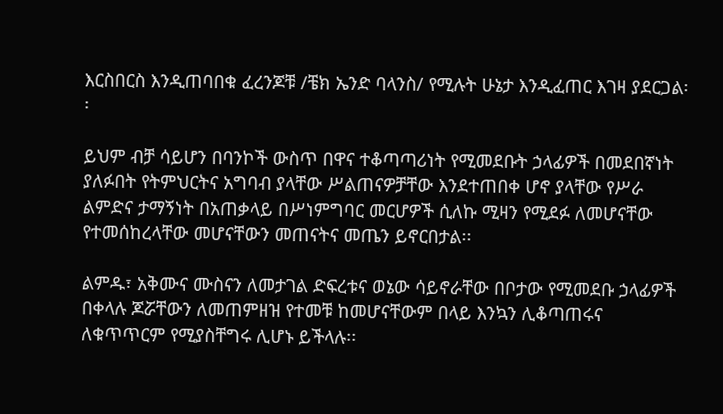እርስበርስ እንዲጠባበቁ ፈረንጆቹ /ቼክ ኤንድ ባላንስ/ የሚሉት ሁኔታ እንዲፈጠር እገዛ ያደርጋል፡፡

ይህም ብቻ ሳይሆን በባንኮች ውስጥ በዋና ተቆጣጣሪነት የሚመደቡት ኃላፊዎች በመደበኛነት ያለፉበት የትምህርትና አግባብ ያላቸው ሥልጠናዎቻቸው እንደተጠበቀ ሆኖ ያላቸው የሥራ ልምድና ታማኝነት በአጠቃላይ በሥነምግባር መርሆዎች ሲለኩ ሚዛን የሚደፉ ለመሆናቸው የተመሰከረላቸው መሆናቸውን መጠናትና መጤን ይኖርበታል፡፡

ልምዱ፣ አቅሙና ሙስናን ለመታገል ድፍረቱና ወኔው ሳይኖራቸው በቦታው የሚመደቡ ኃላፊዎች በቀላሉ ጆሯቸውን ለመጠምዘዝ የተመቹ ከመሆናቸውም በላይ እንኳን ሊቆጣጠሩና ለቁጥጥርም የሚያስቸግሩ ሊሆኑ ይችላሉ፡፡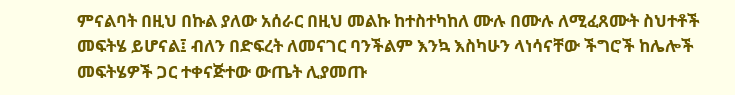ምናልባት በዚህ በኩል ያለው አሰራር በዚህ መልኩ ከተስተካከለ ሙሉ በሙሉ ለሚፈጸሙት ስህተቶች መፍትሄ ይሆናል፤ ብለን በድፍረት ለመናገር ባንችልም እንኳ እስካሁን ላነሳናቸው ችግሮች ከሌሎች መፍትሄዎች ጋር ተቀናጅተው ውጤት ሊያመጡ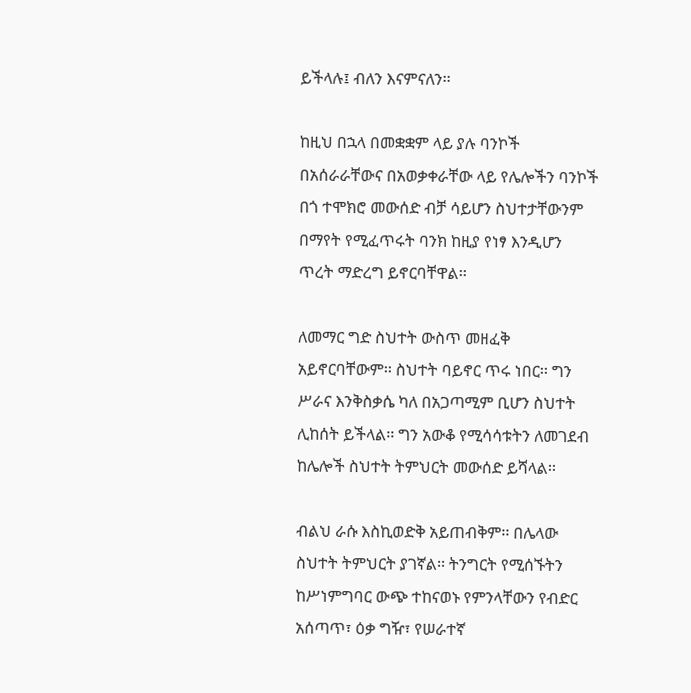ይችላሉ፤ ብለን እናምናለን፡፡

ከዚህ በኋላ በመቋቋም ላይ ያሉ ባንኮች በአሰራራቸውና በአወቃቀራቸው ላይ የሌሎችን ባንኮች በጎ ተሞክሮ መውሰድ ብቻ ሳይሆን ስህተታቸውንም በማየት የሚፈጥሩት ባንክ ከዚያ የነፃ እንዲሆን ጥረት ማድረግ ይኖርባቸዋል፡፡

ለመማር ግድ ስህተት ውስጥ መዘፈቅ አይኖርባቸውም፡፡ ስህተት ባይኖር ጥሩ ነበር፡፡ ግን ሥራና እንቅስቃሴ ካለ በአጋጣሚም ቢሆን ስህተት ሊከሰት ይችላል፡፡ ግን አውቆ የሚሳሳቱትን ለመገደብ ከሌሎች ስህተት ትምህርት መውሰድ ይሻላል፡፡

ብልህ ራሱ እስኪወድቅ አይጠብቅም፡፡ በሌላው ስህተት ትምህርት ያገኛል፡፡ ትንግርት የሚሰኙትን ከሥነምግባር ውጭ ተከናወኑ የምንላቸውን የብድር አሰጣጥ፣ ዕቃ ግዥ፣ የሠራተኛ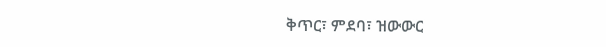ቅጥር፣ ምደባ፣ ዝውውር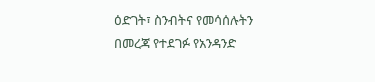ዕድገት፣ ስንብትና የመሳሰሉትን በመረጃ የተደገፉ የአንዳንድ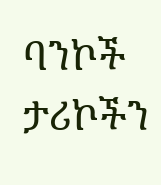ባንኮች ታሪኮችን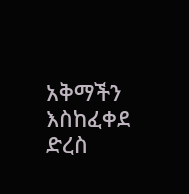አቅማችን እስከፈቀደ ድረስ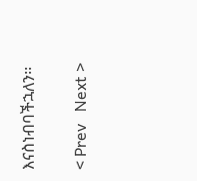እናስነብባችኋለን፡፡


< Prev   Next >